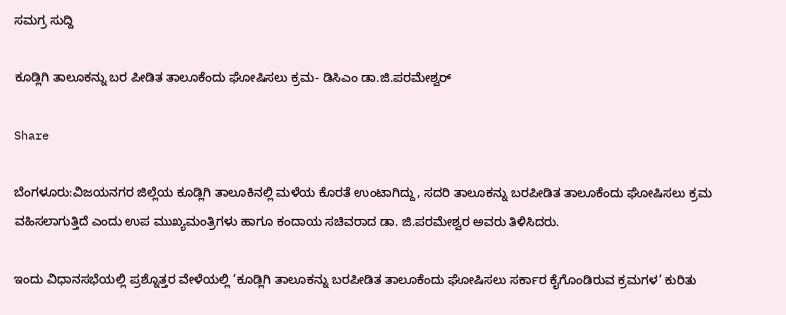ಸಮಗ್ರ ಸುದ್ದಿ

ಕೂಡ್ಲಿಗಿ ತಾಲೂಕನ್ನು ಬರ ಪೀಡಿತ ತಾಲೂಕೆಂದು ಘೋಷಿಸಲು ಕ್ರಮ- ಡಿಸಿಎಂ ಡಾ.ಜಿ.ಪರಮೇಶ್ವರ್

Share

ಬೆಂಗಳೂರು:ವಿಜಯನಗರ ಜಿಲ್ಲೆಯ ಕೂಡ್ಲಿಗಿ ತಾಲೂಕಿನಲ್ಲಿ ಮಳೆಯ ಕೊರತೆ ಉಂಟಾಗಿದ್ದು, ಸದರಿ ತಾಲೂಕನ್ನು ಬರಪೀಡಿತ ತಾಲೂಕೆಂದು ಘೋಷಿಸಲು ಕ್ರಮ ವಹಿಸಲಾಗುತ್ತಿದೆ ಎಂದು ಉಪ ಮುಖ್ಯಮಂತ್ರಿಗಳು ಹಾಗೂ ಕಂದಾಯ ಸಚಿವರಾದ ಡಾ. ಜಿ.ಪರಮೇಶ್ವರ ಅವರು ತಿಳಿಸಿದರು.

ಇಂದು ವಿಧಾನಸಭೆಯಲ್ಲಿ ಪ್ರಶ್ನೊತ್ತರ ವೇಳೆಯಲ್ಲಿ ‘ಕೂಡ್ಲಿಗಿ ತಾಲೂಕನ್ನು ಬರಪೀಡಿತ ತಾಲೂಕೆಂದು ಘೋಷಿಸಲು ಸರ್ಕಾರ ಕೈಗೊಂಡಿರುವ ಕ್ರಮಗಳ’ ಕುರಿತು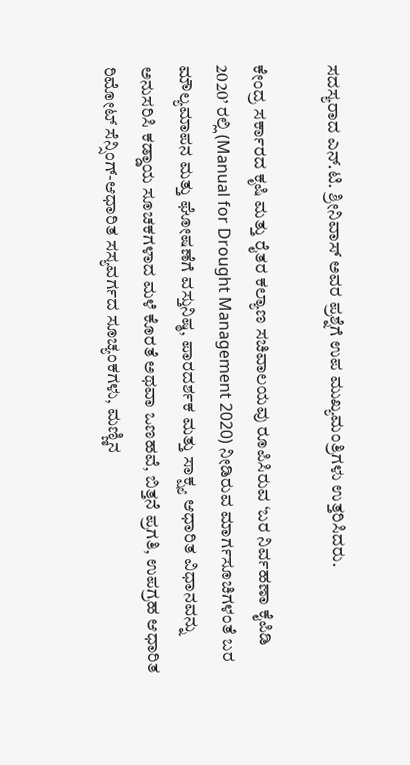ಸದಸ್ಯರಾದ ಎನ್.ಟಿ. ಶ್ರೀನಿವಾಸ್‌ ಅವರ ಪ್ರಶ್ನೆಗೆ ಉಪ ಮುಖ್ಯಮಂತ್ರಿಗಳು ಉತ್ತರಿಸಿದರು.

ಕೇಂದ್ರ ಸರ್ಕಾರದ ಕೃಷಿ ಮತ್ತು ರೈತರ ಕಲ್ಯಾಣ ಸಚಿವಾಲಯವು ರೂಪಿಸಿರುವ ‘ಬರ ನಿರ್ವಹಣಾ ಕೈಪಿಡಿ 2020’ ರಲ್ಲಿ (Manual for Drought Management 2020) ನೀಡಿರುವ ಮಾರ್ಗಸೂಚಿಗಳಂತೆ ಬರ ಮೌಲ್ಯಮಾಪನ ಮತ್ತು ಘೋಷಣೆಗೆ ವಸ್ತುನಿಷ್ಠ, ಪಾರದರ್ಶಕ ಮತ್ತು ಸಾಕ್ಷ್ಯ ಆಧಾರಿತ ವಿಧಾನವನ್ನು ಅನುಸರಿಸಿ ಕಡ್ಡಾಯ ಸೂಚಕಗಳಾದ ಮಳೆ ಕೊರತೆ ಅಥವಾ ಒಣಹವೆ, ಬಿತ್ತನೆ ಪ್ರಗತಿ, ಉಪಗ್ರಹ ಆಧಾರಿತ ರಿಮೋಟ್ ಸೆನ್ಸಿಂಗ್-ಆಧಾರಿತ ಸಸ್ಯವರ್ಗದ ಸೂಚ್ಯಂಕಗಳು, ಮಣ್ಣಿನ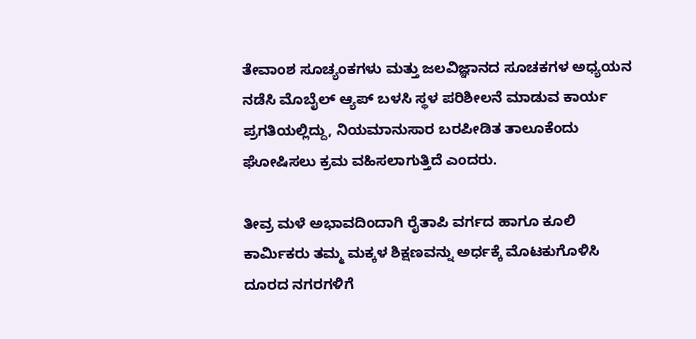ತೇವಾಂಶ ಸೂಚ್ಯಂಕಗಳು ಮತ್ತು ಜಲವಿಜ್ಞಾನದ ಸೂಚಕಗಳ ಅಧ್ಯಯನ ನಡೆಸಿ ಮೊಬೈಲ್ ಆ್ಯಪ್ ಬಳಸಿ ಸ್ಥಳ ಪರಿಶೀಲನೆ ಮಾಡುವ ಕಾರ್ಯ ಪ್ರಗತಿಯಲ್ಲಿದ್ದು, ನಿಯಮಾನುಸಾರ ಬರಪೀಡಿತ ತಾಲೂಕೆಂದು ಘೋಷಿಸಲು ಕ್ರಮ ವಹಿಸಲಾಗುತ್ತಿದೆ ಎಂದರು.

ತೀವ್ರ ಮಳೆ ಅಭಾವದಿಂದಾಗಿ ರೈತಾಪಿ ವರ್ಗದ ಹಾಗೂ ಕೂಲಿ ಕಾರ್ಮಿಕರು ತಮ್ಮ ಮಕ್ಕಳ ಶಿಕ್ಷಣವನ್ನು ಅರ್ಧಕ್ಕೆ ಮೊಟಕುಗೊಳಿಸಿ ದೂರದ ನಗರಗಳಿಗೆ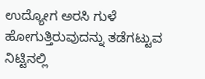ಉದ್ಯೋಗ ಅರಸಿ ಗುಳೆ ಹೋಗುತ್ತಿರುವುದನ್ನು ತಡೆಗಟ್ಟುವ ನಿಟ್ಟಿನಲ್ಲಿ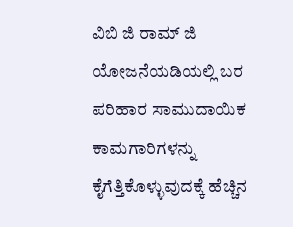ವಿಬಿ ಜಿ ರಾಮ್ ಜಿ ಯೋಜನೆಯಡಿಯಲ್ಲಿ ಬರ ಪರಿಹಾರ ಸಾಮುದಾಯಿಕ ಕಾಮಗಾರಿಗಳನ್ನು ಕೈಗೆತ್ತಿಕೊಳ್ಳುವುದಕ್ಕೆ ಹೆಚ್ಚಿನ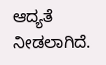ಆದ್ಯತೆ ನೀಡಲಾಗಿದೆ.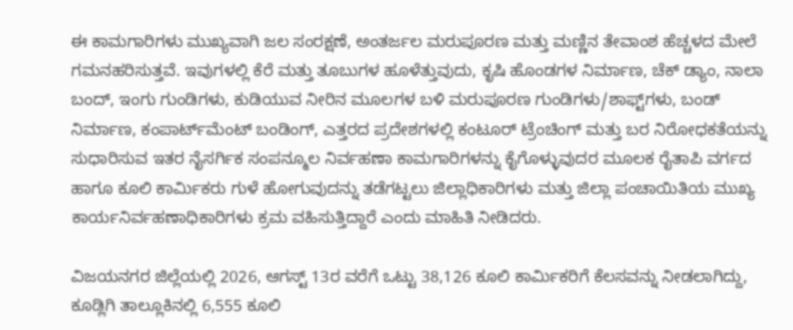ಈ ಕಾಮಗಾರಿಗಳು ಮುಖ್ಯವಾಗಿ ಜಲ ಸಂರಕ್ಷಣೆ, ಅಂತರ್ಜಲ ಮರುಪೂರಣ ಮತ್ತು ಮಣ್ಣಿನ ತೇವಾಂಶ ಹೆಚ್ಚಳದ ಮೇಲೆ ಗಮನಹರಿಸುತ್ತವೆ. ಇವುಗಳಲ್ಲಿ ಕೆರೆ ಮತ್ತು ತೂಬುಗಳ ಹೂಳೆತ್ತುವುದು, ಕೃಷಿ ಹೊಂಡಗಳ ನಿರ್ಮಾಣ, ಚೆಕ್ ಡ್ಯಾಂ, ನಾಲಾ ಬಂದ್, ಇಂಗು ಗುಂಡಿಗಳು, ಕುಡಿಯುವ ನೀರಿನ ಮೂಲಗಳ ಬಳಿ ಮರುಪೂರಣ ಗುಂಡಿಗಳು/ಶಾಫ್ಟ್‌ಗಳು, ಬಂಡ್ ನಿರ್ಮಾಣ, ಕಂಪಾರ್ಟ್‌ಮೆಂಟ್ ಬಂಡಿಂಗ್, ಎತ್ತರದ ಪ್ರದೇಶಗಳಲ್ಲಿ ಕಂಟೂರ್ ಟ್ರೆಂಚಿಂಗ್ ಮತ್ತು ಬರ ನಿರೋಧಕತೆಯನ್ನು ಸುಧಾರಿಸುವ ಇತರ ನೈಸರ್ಗಿಕ ಸಂಪನ್ಮೂಲ ನಿರ್ವಹಣಾ ಕಾಮಗಾರಿಗಳನ್ನು ಕೈಗೊಳ್ಳುವುದರ ಮೂಲಕ ರೈತಾಪಿ ವರ್ಗದ ಹಾಗೂ ಕೂಲಿ ಕಾರ್ಮಿಕರು ಗುಳೆ ಹೋಗುವುದನ್ನು ತಡೆಗಟ್ಟಲು ಜಿಲ್ಲಾಧಿಕಾರಿಗಳು ಮತ್ತು ಜಿಲ್ಲಾ ಪಂಚಾಯಿತಿಯ ಮುಖ್ಯ ಕಾರ್ಯನಿರ್ವಹಣಾಧಿಕಾರಿಗಳು ಕ್ರಮ ವಹಿಸುತ್ತಿದ್ದಾರೆ ಎಂದು ಮಾಹಿತಿ ನೀಡಿದರು.

ವಿಜಯನಗರ ಜಿಲ್ಲೆಯಲ್ಲಿ 2026, ಆಗಸ್ಟ್‌ 13ರ ವರೆಗೆ ಒಟ್ಟು 38,126 ಕೂಲಿ ಕಾರ್ಮಿಕರಿಗೆ ಕೆಲಸವನ್ನು ನೀಡಲಾಗಿದ್ದು, ಕೂಡ್ಲಿಗಿ ತಾಲ್ಲೂಕಿನಲ್ಲಿ 6,555 ಕೂಲಿ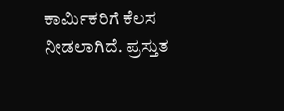ಕಾರ್ಮಿಕರಿಗೆ ಕೆಲಸ ನೀಡಲಾಗಿದೆ. ಪ್ರಸ್ತುತ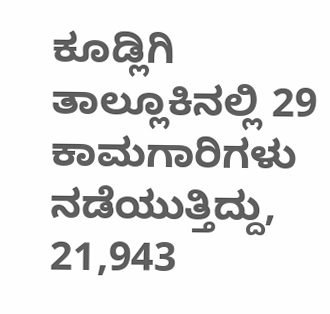ಕೂಡ್ಲಿಗಿ ತಾಲ್ಲೂಕಿನಲ್ಲಿ 29 ಕಾಮಗಾರಿಗಳು ನಡೆಯುತ್ತಿದ್ದು, 21,943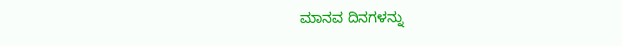ಮಾನವ ದಿನಗಳನ್ನು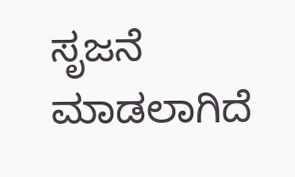ಸೃಜನೆ ಮಾಡಲಾಗಿದೆ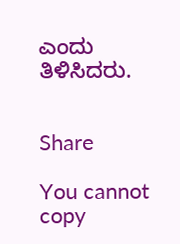ಎಂದು ತಿಳಿಸಿದರು.


Share

You cannot copy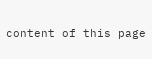content of this page